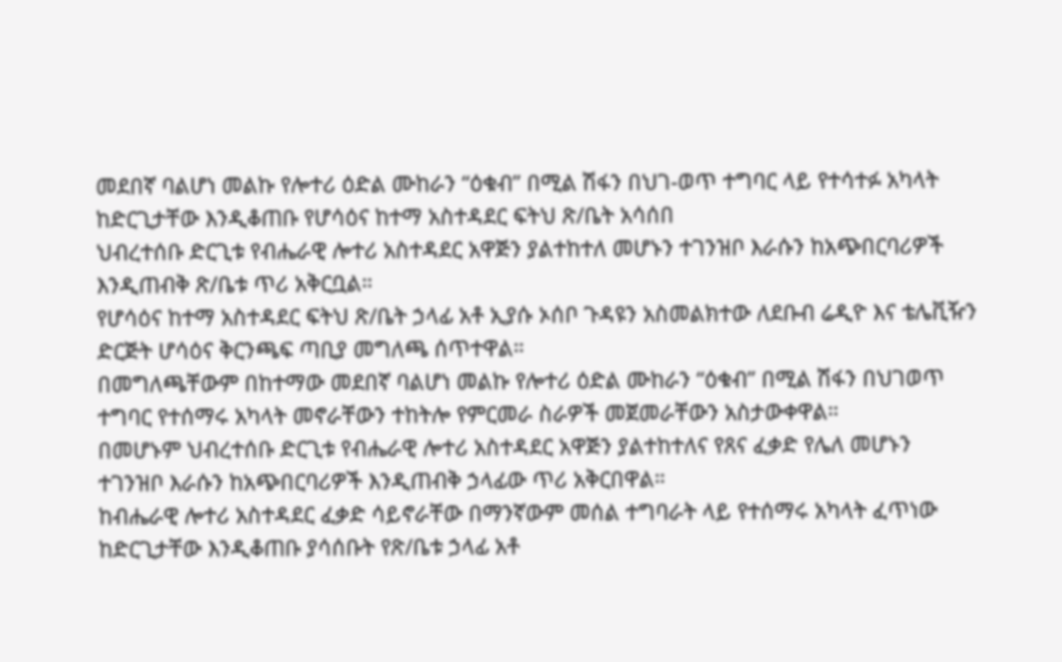መደበኛ ባልሆነ መልኩ የሎተሪ ዕድል ሙከራን “ዕቁብ” በሚል ሽፋን በህገ-ወጥ ተግባር ላይ የተሳተፉ አካላት ከድርጊታቸው እንዲቆጠቡ የሆሳዕና ከተማ አስተዳደር ፍትህ ጽ/ቤት አሳሰበ
ህብረተሰቡ ድርጊቱ የብሔራዊ ሎተሪ አስተዳደር አዋጅን ያልተከተለ መሆኑን ተገንዝቦ እራሱን ከአጭበርባሪዎች እንዲጠብቅ ጽ/ቤቱ ጥሪ አቅርቧል።
የሆሳዕና ከተማ አስተዳደር ፍትህ ጽ/ቤት ኃላፊ አቶ ኢያሱ ኦሰቦ ጉዳዩን አስመልክተው ለደቡብ ሬዲዮ እና ቴሌቪዥን ድርጅት ሆሳዕና ቅርንጫፍ ጣቢያ መግለጫ ሰጥተዋል።
በመግለጫቸውም በከተማው መደበኛ ባልሆነ መልኩ የሎተሪ ዕድል ሙከራን “ዕቁብ” በሚል ሽፋን በህገወጥ ተግባር የተሰማሩ አካላት መኖራቸውን ተከትሎ የምርመራ ስራዎች መጀመራቸውን አስታውቀዋል።
በመሆኑም ህብረተሰቡ ድርጊቱ የብሔራዊ ሎተሪ አስተዳደር አዋጅን ያልተከተለና የጸና ፈቃድ የሌለ መሆኑን ተገንዝቦ እራሱን ከአጭበርባሪዎች እንዲጠብቅ ኃላፊው ጥሪ አቅርበዋል።
ከብሔራዊ ሎተሪ አስተዳደር ፈቃድ ሳይኖራቸው በማንኛውም መሰል ተግባራት ላይ የተሰማሩ አካላት ፈጥነው ከድርጊታቸው እንዲቆጠቡ ያሳሰቡት የጽ/ቤቱ ኃላፊ አቶ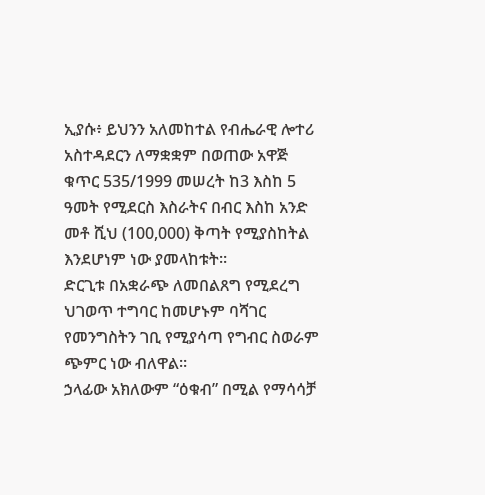ኢያሱ፥ ይህንን አለመከተል የብሔራዊ ሎተሪ አስተዳደርን ለማቋቋም በወጠው አዋጅ ቁጥር 535/1999 መሠረት ከ3 እስከ 5 ዓመት የሚደርስ እስራትና በብር እስከ አንድ መቶ ሺህ (100,000) ቅጣት የሚያስከትል እንደሆነም ነው ያመላከቱት።
ድርጊቱ በአቋራጭ ለመበልጸግ የሚደረግ ህገወጥ ተግባር ከመሆኑም ባሻገር የመንግስትን ገቢ የሚያሳጣ የግብር ስወራም ጭምር ነው ብለዋል።
ኃላፊው አክለውም “ዕቁብ” በሚል የማሳሳቻ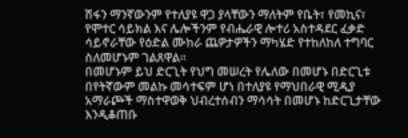ሽፋን ማንኛውንም የተለያዩ ዋጋ ያላቸውን ማለትም የቤት፣ የመኪና፣ የሞተር ሳይክል እና ሌሎችንም የብሔራዊ ሎተሪ አስተዳደር ፈቃድ ሳይኖራቸው የዕድል ሙከራ ጨዎታዎችን ማካሄድ የተከለከለ ተግባር ስለመሆኑም ገልጸዋል።
በመሆኑም ይህ ድርጊት የህግ መሠረት የሌለው በመሆኑ በድርጊቱ በየትኛውም መልኩ መሳተፍም ሆነ በተለያዩ የማህበራዊ ሚዲያ አማራጮች ማስተዋወቅ ህብረተሰብን ማሳሳት በመሆኑ ከድርጊታቸው እንዲቆጠቡ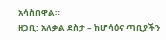አሳስበዋል።
ዘጋቢ: አለቃል ደስታ – ከሆሳዕና ጣቢያችን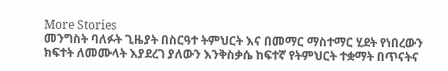More Stories
መንግስት ባለፉት ጊዜያት በስርዓተ ትምህርት እና በመማር ማስተማር ሂደት የነበረውን ክፍተት ለመሙላት እያደረገ ያለውን እንቅስቃሴ ከፍተኛ የትምህርት ተቋማት በጥናትና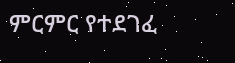ምርምር የተደገፈ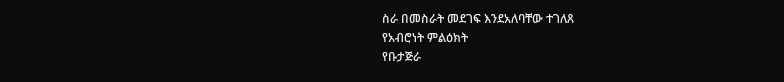ስራ በመስራት መደገፍ እንደአለባቸው ተገለጸ
የአብሮነት ምልዕክት
የቡታጅራ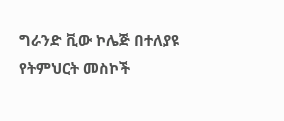ግራንድ ቪው ኮሌጅ በተለያዩ የትምህርት መስኮች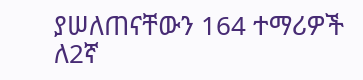ያሠለጠናቸውን 164 ተማሪዎች ለ2ኛ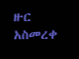ዙር አስመረቀ